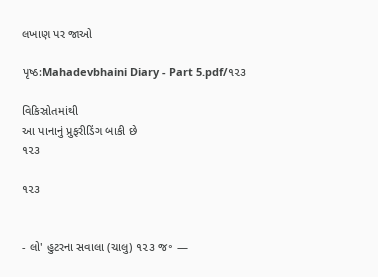લખાણ પર જાઓ

પૃષ્ઠ:Mahadevbhaini Diary - Part 5.pdf/૧૨૩

વિકિસ્રોતમાંથી
આ પાનાનું પ્રુફરીડિંગ બાકી છે
૧૨૩

૧૨૩


- લો' હુટરના સવાલા (ચાલુ) ૧૨૩ જ॰ —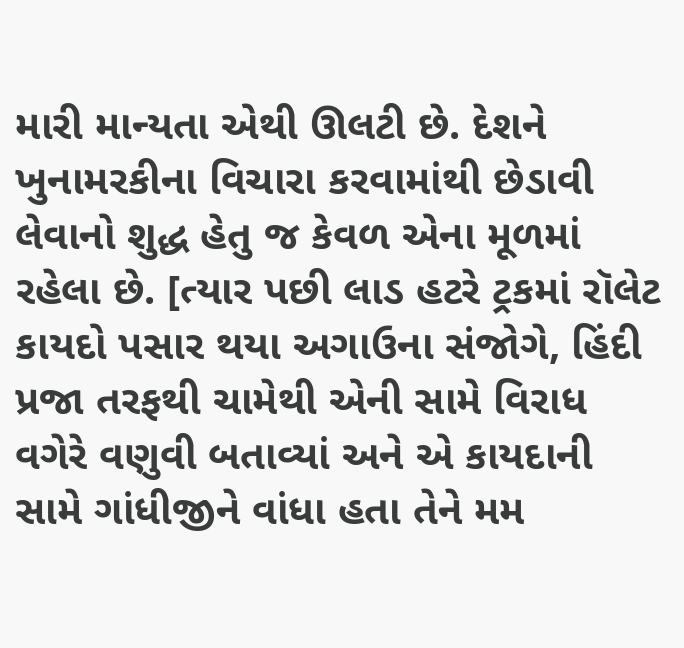મારી માન્યતા એથી ઊલટી છે. દેશને ખુનામરકીના વિચારા કરવામાંથી છેડાવી લેવાનો શુદ્ધ હેતુ જ કેવળ એના મૂળમાં રહેલા છે. [ત્યાર પછી લાડ હટરે ટ્રકમાં રૉલેટ કાયદો પસાર થયા અગાઉના સંજોગે, હિંદી પ્રજા તરફથી ચામેથી એની સામે વિરાધ વગેરે વણુવી બતાવ્યાં અને એ કાયદાની સામે ગાંધીજીને વાંધા હતા તેને મમ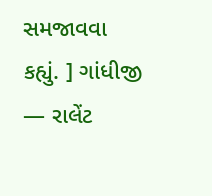સમજાવવા કહ્યું. ] ગાંધીજી — રાલેંટ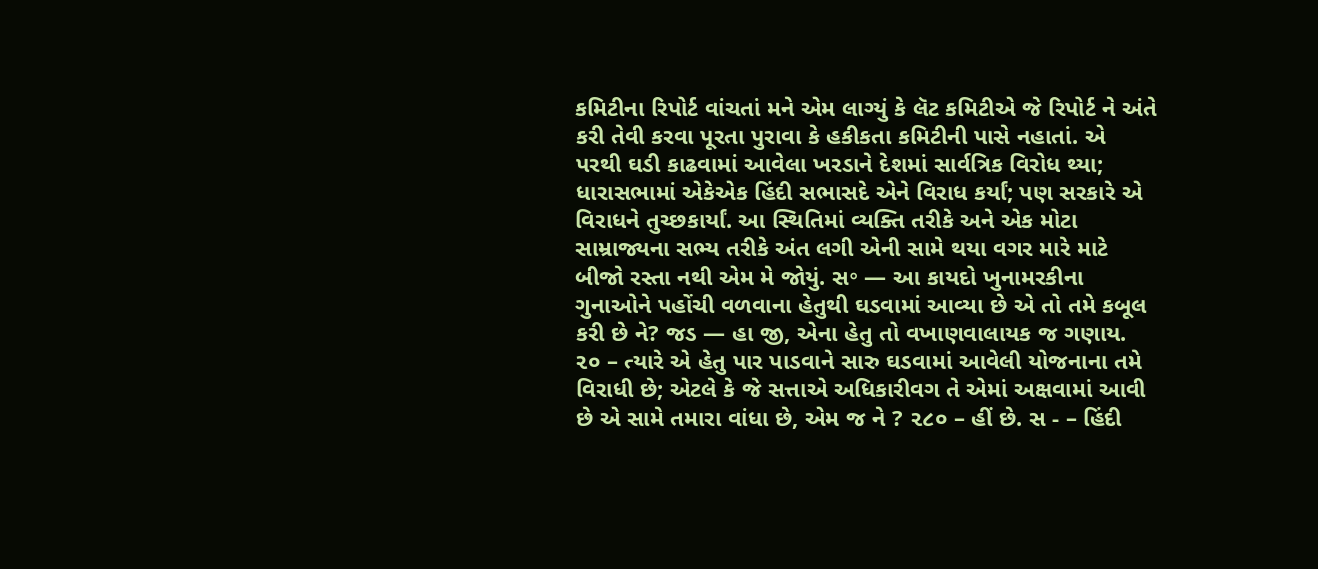કમિટીના રિપોર્ટ વાંચતાં મને એમ લાગ્યું કે લૅટ કમિટીએ જે રિપોર્ટ ને અંતે કરી તેવી કરવા પૂરતા પુરાવા કે હકીકતા કમિટીની પાસે નહાતાં. એ પરથી ઘડી કાઢવામાં આવેલા ખરડાને દેશમાં સાર્વત્રિક વિરોધ થ્યા; ધારાસભામાં એકેએક હિંદી સભાસદે એને વિરાધ કર્યાં; પણ સરકારે એ વિરાધને તુચ્છકાર્યાં. આ સ્થિતિમાં વ્યક્તિ તરીકે અને એક મોટા સામ્રાજ્યના સભ્ય તરીકે અંત લગી એની સામે થયા વગર મારે માટે બીજો રસ્તા નથી એમ મે જોયું. સ॰ — આ કાયદો ખુનામરકીના ગુનાઓને પહોંચી વળવાના હેતુથી ઘડવામાં આવ્યા છે એ તો તમે કબૂલ કરી છે ને? જડ — હા જી, એના હેતુ તો વખાણવાલાયક જ ગણાય. ૨૦ – ત્યારે એ હેતુ પાર પાડવાને સારુ ઘડવામાં આવેલી યોજનાના તમે વિરાધી છે; એટલે કે જે સત્તાએ અધિકારીવગ તે એમાં અક્ષવામાં આવી છે એ સામે તમારા વાંધા છે, એમ જ ને ? ૨૮૦ – હીં છે. સ - – હિંદી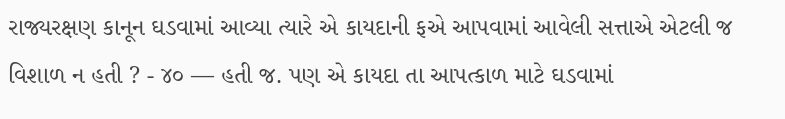રાજ્યરક્ષણ કાનૂન ઘડવામાં આવ્યા ત્યારે એ કાયદાની ફએ આપવામાં આવેલી સત્તાએ એટલી જ વિશાળ ન હતી ? - ૪૦ — હતી જ. પણ એ કાયદા તા આપત્કાળ માટે ઘડવામાં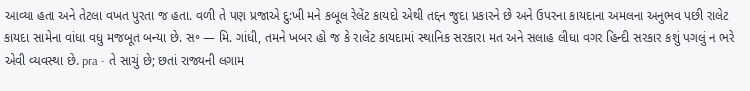આવ્યા હતા અને તેટલા વખત પુરતા જ હતા. વળી તે પણ પ્રજાએ દુ:ખી મને કબૂલ રેલેંટ કાયદો એથી તદ્દન જુદા પ્રકારને છે અને ઉપરના કાયદાના અમલના અનુભવ પછી રાલેટ કાયદા સામેના વાંધા વધુ મજબૂત બન્યા છે. સ॰ — મિ. ગાંધી, તમને ખબર હો જ કે રાલેંટ કાયદામાં સ્થાનિક સરકારા મત અને સલાહ લીધા વગર હિન્દી સરકાર કશું પગલું ન ભરે એવી વ્યવસ્થા છે. pra - તે સાચું છે; છતાં રાજ્યની લગામ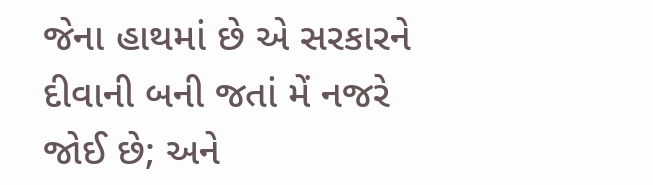જેના હાથમાં છે એ સરકારને દીવાની બની જતાં મેં નજરે જોઈ છે; અને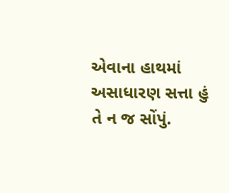એવાના હાથમાં અસાધારણ સત્તા હું તે ન જ સોંપું.